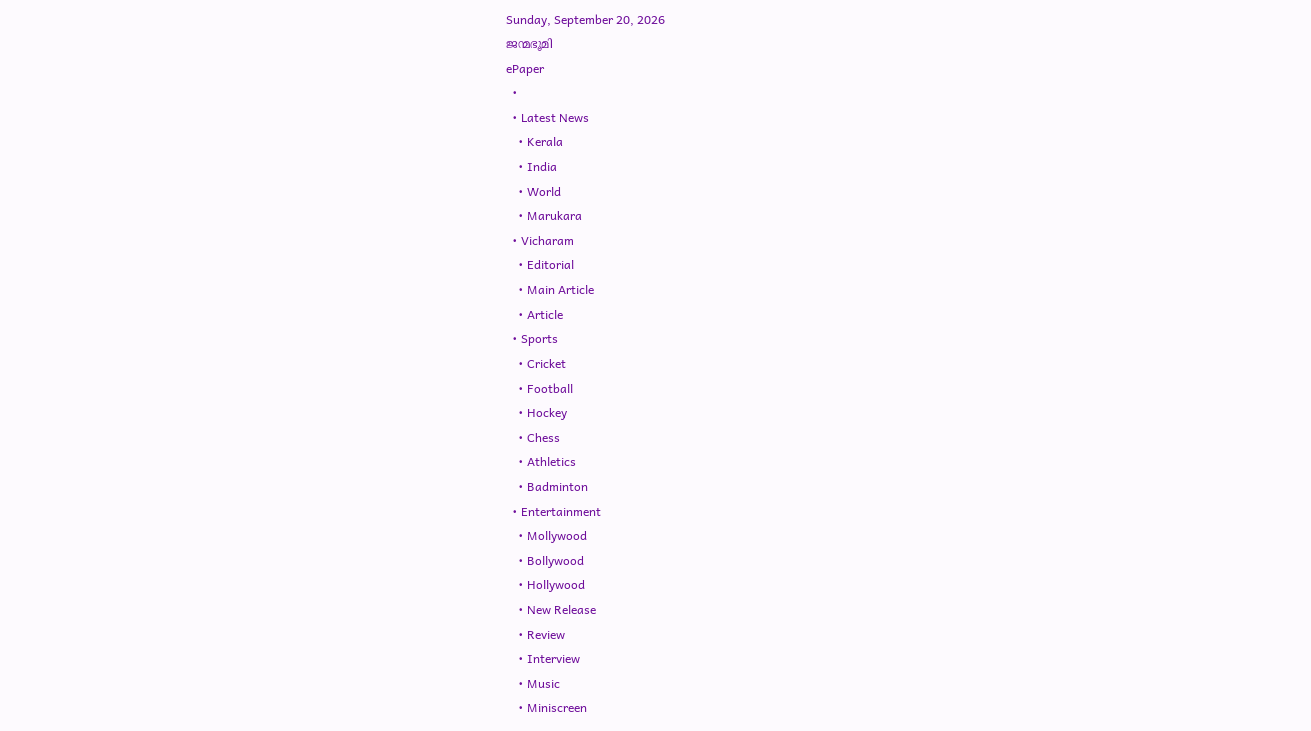Sunday, September 20, 2026
ജന്മഭൂമി
ePaper
  •
  • Latest News
    • Kerala
    • India
    • World
    • Marukara
  • Vicharam
    • Editorial
    • Main Article
    • Article
  • Sports
    • Cricket
    • Football
    • Hockey
    • Chess
    • Athletics
    • Badminton
  • Entertainment
    • Mollywood
    • Bollywood
    • Hollywood
    • New Release
    • Review
    • Interview
    • Music
    • Miniscreen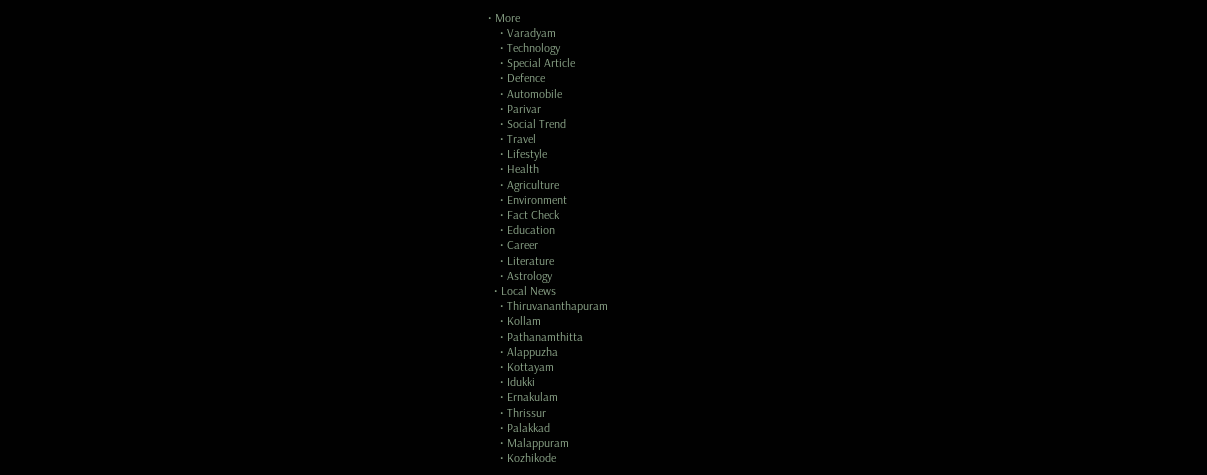• More
    • Varadyam
    • Technology
    • Special Article
    • Defence
    • Automobile
    • Parivar
    • Social Trend
    • Travel
    • Lifestyle
    • Health
    • Agriculture
    • Environment
    • Fact Check
    • Education
    • Career
    • Literature
    • Astrology
  • Local News
    • Thiruvananthapuram
    • Kollam
    • Pathanamthitta
    • Alappuzha
    • Kottayam
    • Idukki
    • Ernakulam
    • Thrissur
    • Palakkad
    • Malappuram
    • Kozhikode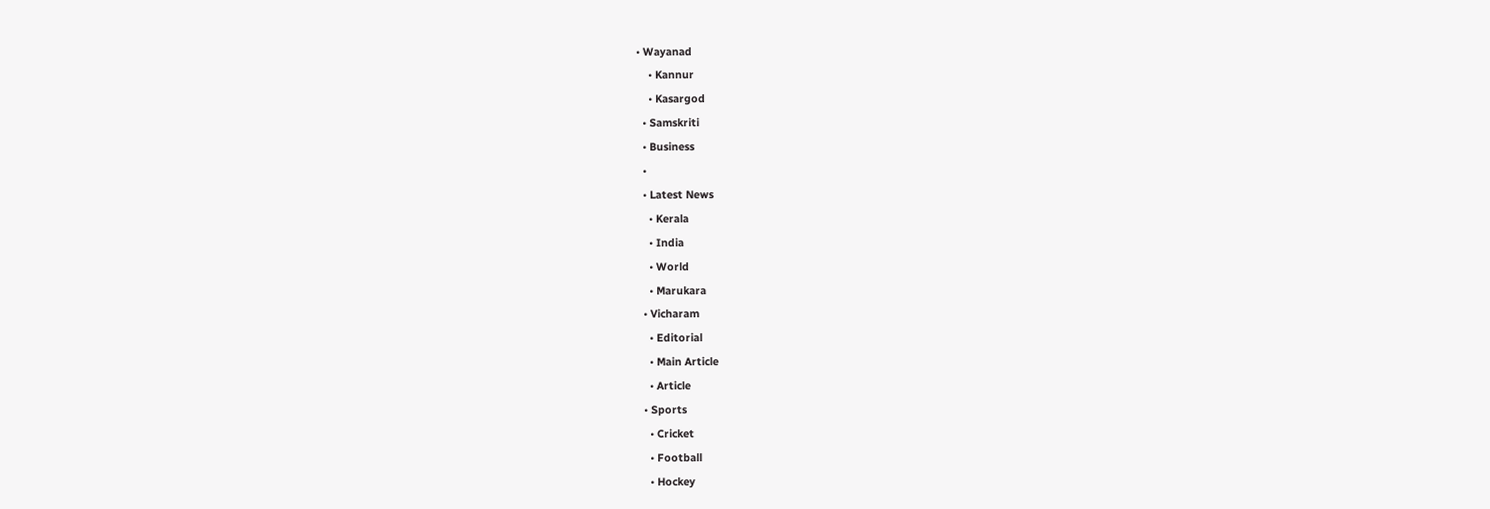• Wayanad
    • Kannur
    • Kasargod
  • Samskriti
  • Business
  •
  • Latest News
    • Kerala
    • India
    • World
    • Marukara
  • Vicharam
    • Editorial
    • Main Article
    • Article
  • Sports
    • Cricket
    • Football
    • Hockey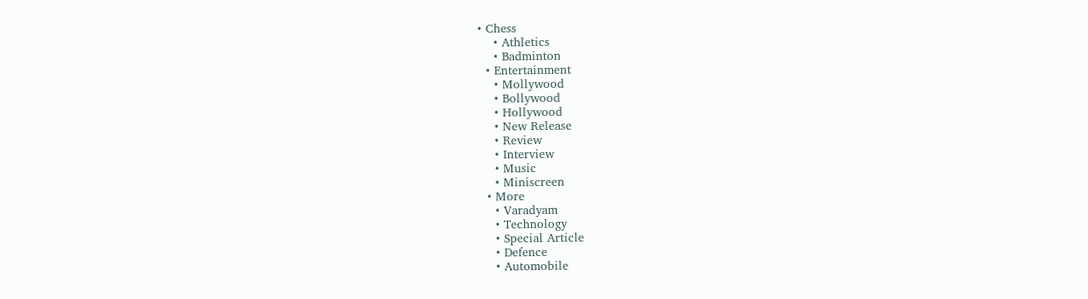• Chess
    • Athletics
    • Badminton
  • Entertainment
    • Mollywood
    • Bollywood
    • Hollywood
    • New Release
    • Review
    • Interview
    • Music
    • Miniscreen
  • More
    • Varadyam
    • Technology
    • Special Article
    • Defence
    • Automobile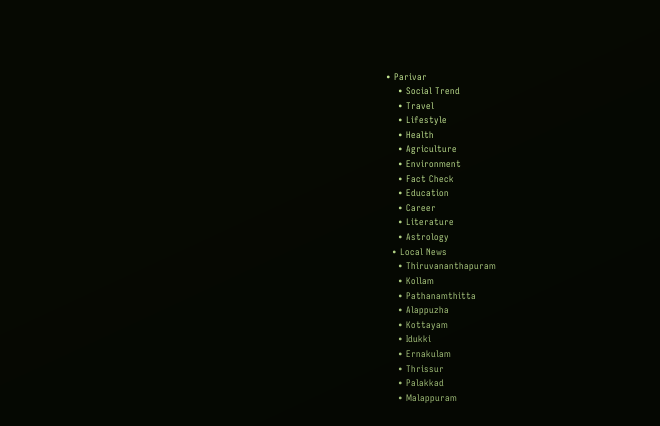• Parivar
    • Social Trend
    • Travel
    • Lifestyle
    • Health
    • Agriculture
    • Environment
    • Fact Check
    • Education
    • Career
    • Literature
    • Astrology
  • Local News
    • Thiruvananthapuram
    • Kollam
    • Pathanamthitta
    • Alappuzha
    • Kottayam
    • Idukki
    • Ernakulam
    • Thrissur
    • Palakkad
    • Malappuram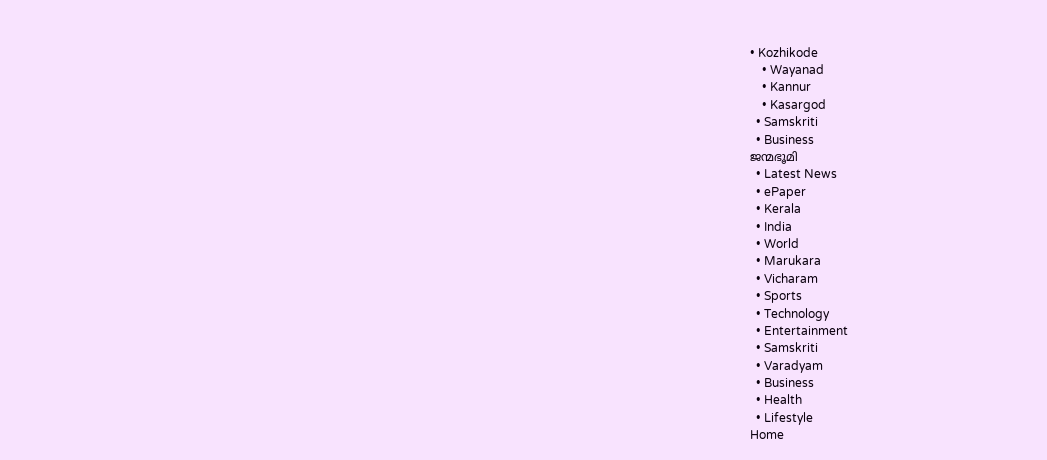• Kozhikode
    • Wayanad
    • Kannur
    • Kasargod
  • Samskriti
  • Business
ജന്മഭൂമി
  • Latest News
  • ePaper
  • Kerala
  • India
  • World
  • Marukara
  • Vicharam
  • Sports
  • Technology
  • Entertainment
  • Samskriti
  • Varadyam
  • Business
  • Health
  • Lifestyle
Home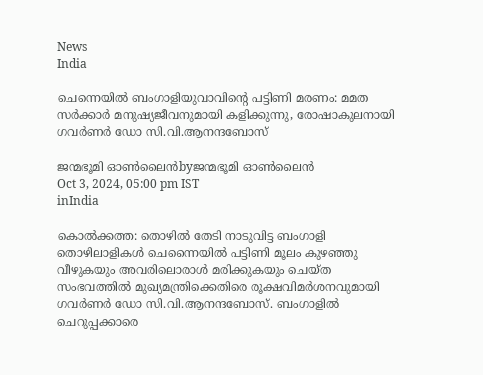News
India

ചെന്നെയിൽ ബംഗാളിയുവാവിന്റെ പട്ടിണി മരണം: മമത സർക്കാർ മനുഷ്യജീവനുമായി കളിക്കുന്നു, രോഷാകുലനായി ഗവർണർ ഡോ സി.വി.ആനന്ദബോസ്

ജന്മഭൂമി ഓണ്‍ലൈന്‍byജന്മഭൂമി ഓണ്‍ലൈന്‍
Oct 3, 2024, 05:00 pm IST
inIndia

കൊൽക്കത്ത: തൊഴിൽ തേടി നാടുവിട്ട ബംഗാളി തൊഴിലാളികൾ ചെന്നൈയിൽ പട്ടിണി മൂലം കുഴഞ്ഞു വീഴുകയും അവരിലൊരാൾ മരിക്കുകയും ചെയ്ത സംഭവത്തിൽ മുഖ്യമന്ത്രിക്കെതിരെ രൂക്ഷവിമർശനവുമായി ഗവർണർ ഡോ സി.വി.ആനന്ദബോസ്. ബംഗാളിൽ ചെറുപ്പക്കാരെ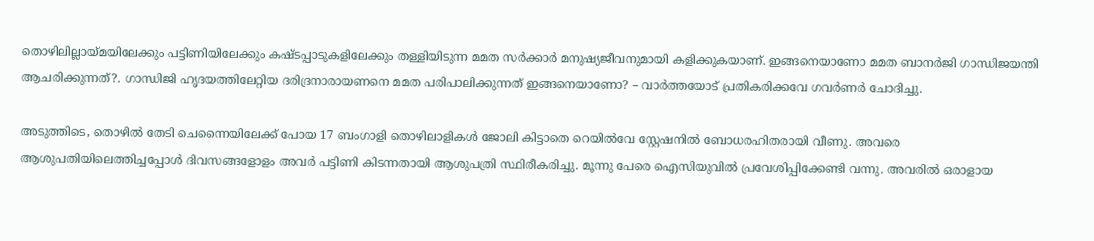തൊഴിലില്ലായ്‌മയിലേക്കും പട്ടിണിയിലേക്കും കഷ്ടപ്പാടുകളിലേക്കും തള്ളിയിടുന്ന മമത സർക്കാർ മനുഷ്യജീവനുമായി കളിക്കുകയാണ്. ഇങ്ങനെയാണോ മമത ബാനർജി ഗാന്ധിജയന്തി ആചരിക്കുന്നത്?. ഗാന്ധിജി ഹൃദയത്തിലേറ്റിയ ദരിദ്രനാരായണനെ മമത പരിപാലിക്കുന്നത് ഇങ്ങനെയാണോ? – വാർത്തയോട് പ്രതികരിക്കവേ ഗവർണർ ചോദിച്ചു.

അടുത്തിടെ, തൊഴിൽ തേടി ചെന്നൈയിലേക്ക് പോയ 17 ബംഗാളി തൊഴിലാളികൾ ജോലി കിട്ടാതെ റെയിൽവേ സ്റ്റേഷനിൽ ബോധരഹിതരായി വീണു. അവരെ ആശുപതിയിലെത്തിച്ചപ്പോൾ ദിവസങ്ങളോളം അവർ പട്ടിണി കിടന്നതായി ആശുപത്രി സ്ഥിരീകരിച്ചു. മൂന്നു പേരെ ഐസിയുവിൽ പ്രവേശിപ്പിക്കേണ്ടി വന്നു. അവരിൽ ഒരാളായ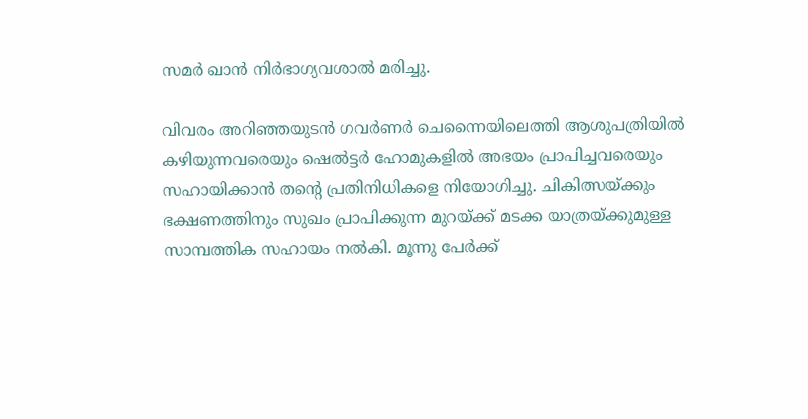സമർ ഖാൻ നിർഭാഗ്യവശാൽ മരിച്ചു.

വിവരം അറിഞ്ഞയുടൻ ഗവർണർ ചെന്നൈയിലെത്തി ആശുപത്രിയിൽ കഴിയുന്നവരെയും ഷെൽട്ടർ ഹോമുകളിൽ അഭയം പ്രാപിച്ചവരെയും സഹായിക്കാൻ തന്റെ പ്രതിനിധികളെ നിയോഗിച്ചു. ചികിത്സയ്‌ക്കും ഭക്ഷണത്തിനും സുഖം പ്രാപിക്കുന്ന മുറയ്‌ക്ക് മടക്ക യാത്രയ്‌ക്കുമുള്ള സാമ്പത്തിക സഹായം നൽകി. മൂന്നു പേർക്ക്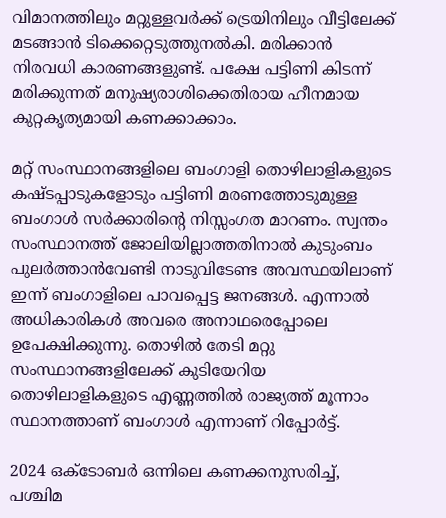വിമാനത്തിലും മറ്റുള്ളവർക്ക് ട്രെയിനിലും വീട്ടിലേക്ക് മടങ്ങാൻ ടിക്കെറ്റെടുത്തുനൽകി. മരിക്കാൻ നിരവധി കാരണങ്ങളുണ്ട്. പക്ഷേ പട്ടിണി കിടന്ന് മരിക്കുന്നത് മനുഷ്യരാശിക്കെതിരായ ഹീനമായ കുറ്റകൃത്യമായി കണക്കാക്കാം.

മറ്റ് സംസ്ഥാനങ്ങളിലെ ബംഗാളി തൊഴിലാളികളുടെ കഷ്ടപ്പാടുകളോടും പട്ടിണി മരണത്തോടുമുള്ള ബംഗാൾ സർക്കാരിന്റെ നിസ്സംഗത മാറണം. സ്വന്തം സംസ്ഥാനത്ത് ജോലിയില്ലാത്തതിനാൽ കുടുംബം പുലർത്താൻവേണ്ടി നാടുവിടേണ്ട അവസ്ഥയിലാണ് ഇന്ന് ബംഗാളിലെ പാവപ്പെട്ട ജനങ്ങൾ. എന്നാൽ അധികാരികൾ അവരെ അനാഥരെപ്പോലെ ഉപേക്ഷിക്കുന്നു. തൊഴിൽ തേടി മറ്റു സംസ്ഥാനങ്ങളിലേക്ക് കുടിയേറിയ തൊഴിലാളികളുടെ എണ്ണത്തിൽ രാജ്യത്ത് മൂന്നാം സ്ഥാനത്താണ് ബംഗാൾ എന്നാണ് റിപ്പോർട്ട്.

2024 ഒക്ടോബർ ഒന്നിലെ കണക്കനുസരിച്ച്, പശ്ചിമ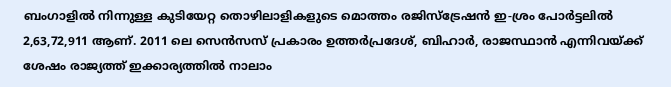ബംഗാളിൽ നിന്നുള്ള കുടിയേറ്റ തൊഴിലാളികളുടെ മൊത്തം രജിസ്ട്രേഷൻ ഇ-ശ്രം പോർട്ടലിൽ 2,63,72,911 ആണ്. 2011 ലെ സെൻസസ് പ്രകാരം ഉത്തർപ്രദേശ്, ബിഹാർ, രാജസ്ഥാൻ എന്നിവയ്‌ക്ക് ശേഷം രാജ്യത്ത് ഇക്കാര്യത്തിൽ നാലാം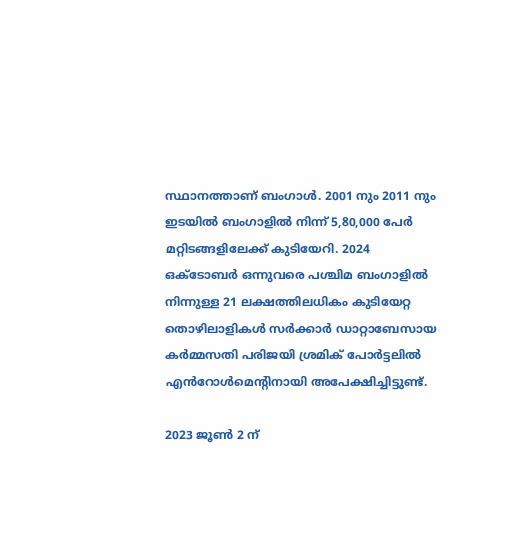സ്ഥാനത്താണ് ബംഗാൾ. 2001 നും 2011 നും ഇടയിൽ ബംഗാളിൽ നിന്ന് 5,80,000 പേർ മറ്റിടങ്ങളിലേക്ക് കുടിയേറി. 2024 ഒക്ടോബർ ഒന്നുവരെ പശ്ചിമ ബംഗാളിൽ നിന്നുള്ള 21 ലക്ഷത്തിലധികം കുടിയേറ്റ തൊഴിലാളികൾ സർക്കാർ ഡാറ്റാബേസായ കർമ്മസതി പരിജയി ശ്രമിക് പോർട്ടലിൽ എൻറോൾമെൻ്റിനായി അപേക്ഷിച്ചിട്ടുണ്ട്.

2023 ജൂൺ 2 ന്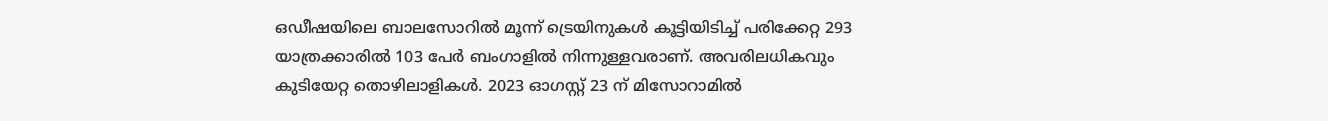ഒഡീഷയിലെ ബാലസോറിൽ മൂന്ന് ട്രെയിനുകൾ കൂട്ടിയിടിച്ച് പരിക്കേറ്റ 293 യാത്രക്കാരിൽ 103 പേർ ബംഗാളിൽ നിന്നുള്ളവരാണ്. അവരിലധികവും കുടിയേറ്റ തൊഴിലാളികൾ. 2023 ഓഗസ്റ്റ് 23 ന് മിസോറാമിൽ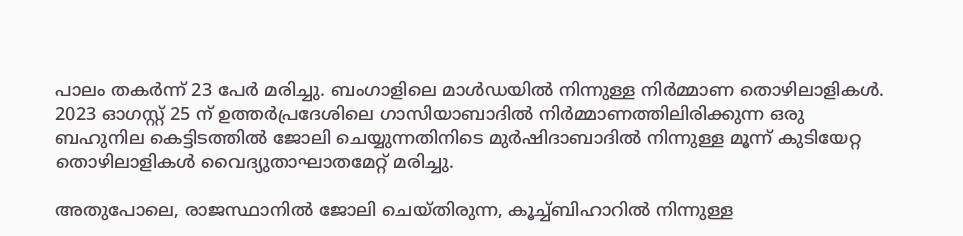പാലം തകർന്ന് 23 പേർ മരിച്ചു. ബംഗാളിലെ മാൾഡയിൽ നിന്നുള്ള നിർമ്മാണ തൊഴിലാളികൾ. 2023 ഓഗസ്റ്റ് 25 ന് ഉത്തർപ്രദേശിലെ ഗാസിയാബാദിൽ നിർമ്മാണത്തിലിരിക്കുന്ന ഒരു ബഹുനില കെട്ടിടത്തിൽ ജോലി ചെയ്യുന്നതിനിടെ മുർഷിദാബാദിൽ നിന്നുള്ള മൂന്ന് കുടിയേറ്റ തൊഴിലാളികൾ വൈദ്യുതാഘാതമേറ്റ് മരിച്ചു.

അതുപോലെ, രാജസ്ഥാനിൽ ജോലി ചെയ്തിരുന്ന, കൂച്ച്ബിഹാറിൽ നിന്നുള്ള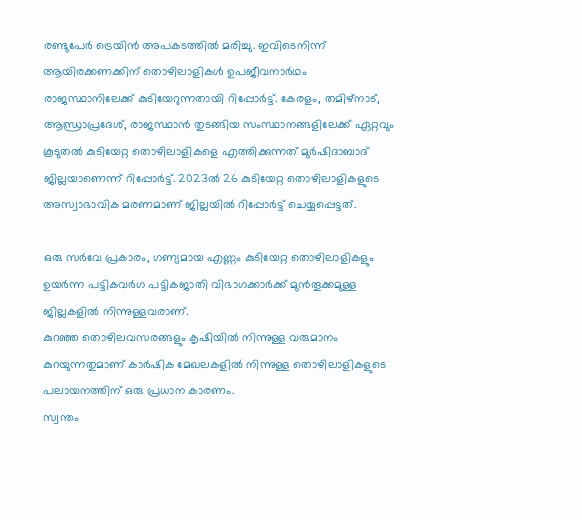രണ്ടുപേർ ട്രെയിൻ അപകടത്തിൽ മരിച്ചു. ഇവിടെനിന്ന് ആയിരക്കണക്കിന് തൊഴിലാളികൾ ഉപജീവനാർഥം രാജസ്ഥാനിലേക്ക് കുടിയേറുന്നതായി റിപ്പോർട്ട്. കേരളം, തമിഴ്‌നാട്, ആന്ധ്രാപ്രദേശ്, രാജസ്ഥാൻ തുടങ്ങിയ സംസ്ഥാനങ്ങളിലേക്ക് ഏറ്റവും കൂടുതൽ കുടിയേറ്റ തൊഴിലാളികളെ എത്തിക്കുന്നത് മുർഷിദാബാദ് ജില്ലയാണെന്ന് റിപ്പോർട്ട്. 2023ൽ 26 കുടിയേറ്റ തൊഴിലാളികളുടെ അസ്വാഭാവിക മരണമാണ് ജില്ലയിൽ റിപ്പോർട്ട് ചെയ്യപ്പെട്ടത്.

ഒരു സർവേ പ്രകാരം, ഗണ്യമായ എണ്ണം കുടിയേറ്റ തൊഴിലാളികളും ഉയർന്ന പട്ടികവർഗ പട്ടികജാതി വിഭാഗക്കാർക്ക് മുൻതൂക്കമുള്ള ജില്ലകളിൽ നിന്നുള്ളവരാണ്.
കുറഞ്ഞ തൊഴിലവസരങ്ങളും കൃഷിയിൽ നിന്നുള്ള വരുമാനം കുറയുന്നതുമാണ് കാർഷിക മേഖലകളിൽ നിന്നുള്ള തൊഴിലാളികളുടെ പലായനത്തിന് ഒരു പ്രധാന കാരണം.
സ്വന്തം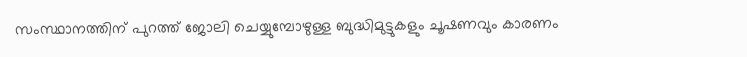സംസ്ഥാനത്തിന് പുറത്ത് ജോലി ചെയ്യുമ്പോഴുള്ള ബുദ്ധിമുട്ടുകളും ചൂഷണവും കാരണം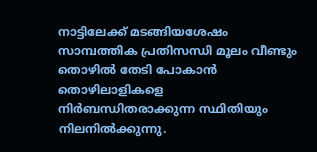നാട്ടിലേക്ക് മടങ്ങിയശേഷം സാമ്പത്തിക പ്രതിസന്ധി മൂലം വീണ്ടും തൊഴിൽ തേടി പോകാൻ തൊഴിലാളികളെ നിർബന്ധിതരാക്കുന്ന സ്ഥിതിയും നിലനിൽക്കുന്നു.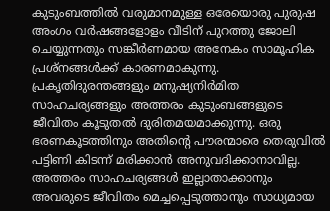കുടുംബത്തിൽ വരുമാനമുള്ള ഒരേയൊരു പുരുഷ അംഗം വർഷങ്ങളോളം വീടിന് പുറത്തു ജോലി ചെയ്യുന്നതും സങ്കീർണമായ അനേകം സാമൂഹിക പ്രശ്നങ്ങൾക്ക് കാരണമാകുന്നു. പ്രകൃതിദുരന്തങ്ങളും മനുഷ്യനിർമിത സാഹചര്യങ്ങളും അത്തരം കുടുംബങ്ങളുടെ ജീവിതം കൂടുതൽ ദുരിതമയമാക്കുന്നു. ഒരു ഭരണകൂടത്തിനും അതിന്റെ പൗരന്മാരെ തെരുവിൽ പട്ടിണി കിടന്ന് മരിക്കാൻ അനുവദിക്കാനാവില്ല. അത്തരം സാഹചര്യങ്ങൾ ഇല്ലാതാക്കാനും അവരുടെ ജീവിതം മെച്ചപ്പെടുത്താനും സാധ്യമായ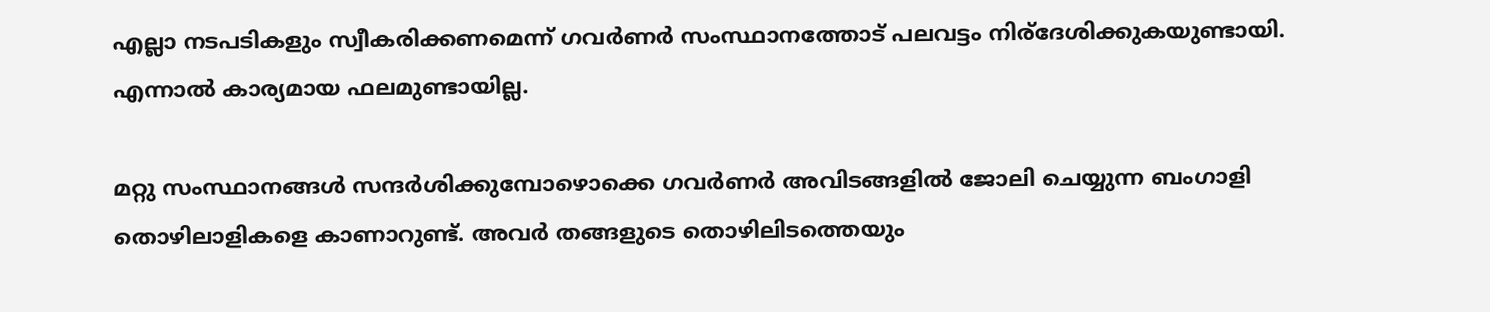എല്ലാ നടപടികളും സ്വീകരിക്കണമെന്ന് ഗവർണർ സംസ്ഥാനത്തോട് പലവട്ടം നിര്ദേശിക്കുകയുണ്ടായി. എന്നാൽ കാര്യമായ ഫലമുണ്ടായില്ല.

മറ്റു സംസ്ഥാനങ്ങൾ സന്ദർശിക്കുമ്പോഴൊക്കെ ഗവർണർ അവിടങ്ങളിൽ ജോലി ചെയ്യുന്ന ബംഗാളി തൊഴിലാളികളെ കാണാറുണ്ട്. അവർ തങ്ങളുടെ തൊഴിലിടത്തെയും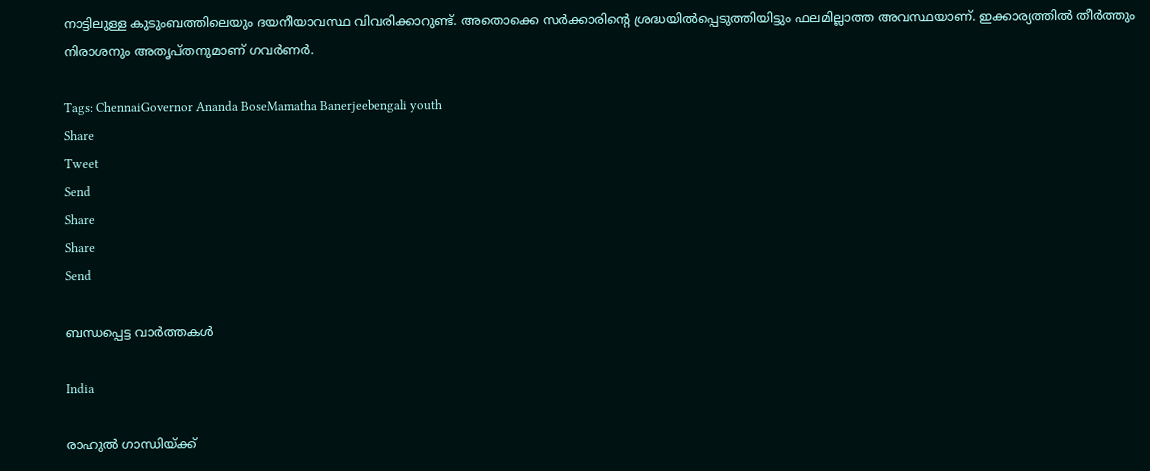നാട്ടിലുള്ള കുടുംബത്തിലെയും ദയനീയാവസ്ഥ വിവരിക്കാറുണ്ട്. അതൊക്കെ സർക്കാരിന്റെ ശ്രദ്ധയിൽപ്പെടുത്തിയിട്ടും ഫലമില്ലാത്ത അവസ്ഥയാണ്. ഇക്കാര്യത്തിൽ തീർത്തും നിരാശനും അതൃപ്തനുമാണ് ഗവർണർ.

Tags: ChennaiGovernor Ananda BoseMamatha Banerjeebengali youth
Share
Tweet
Send
Share
Share
Send

ബന്ധപ്പെട്ട വാര്‍ത്തകള്‍

India

രാഹുല്‍ ഗാന്ധിയ്‌ക്ക്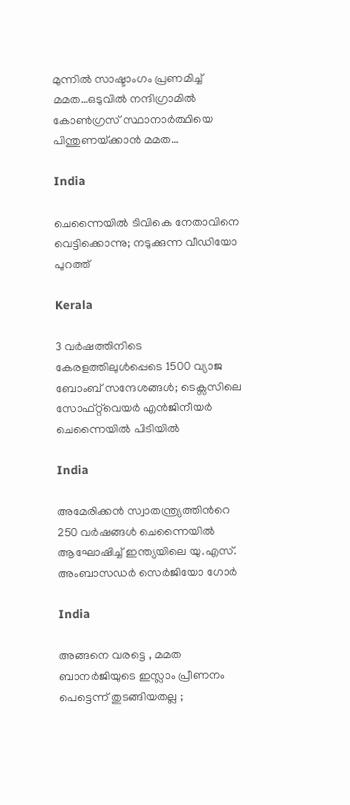മുന്നില്‍ സാഷ്ടാംഗം പ്രണമിച്ച് മമത…ഒടുവില്‍ നന്ദിഗ്രാമില്‍ കോണ്‍ഗ്രസ് സ്ഥാനാര്‍ത്ഥിയെ പിന്തുണയ്‌ക്കാന്‍ മമത…

India

ചെന്നൈയില്‍ ടിവികെ നേതാവിനെ വെട്ടിക്കൊന്നു; നടുക്കുന്ന വീഡിയോ പുറത്ത്

Kerala

3 വർഷത്തിനിടെ കേരളത്തിലുൾപ്പെടെ 1500 വ്യാജ ബോംബ് സന്ദേശങ്ങൾ; ടെക്സസിലെ സോഫ്റ്റ്‌വെയർ എൻജിനീയർ ചെന്നൈയിൽ പിടിയിൽ

India

അമേരിക്കൻ സ്വാതന്ത്ര്യത്തിൻറെ 250 വർഷങ്ങൾ ചെന്നൈയിൽ ആഘോഷിച്ച് ഇന്ത്യയിലെ യു.എസ്. അംബാസഡർ സെർജിയോ ഗോർ

India

അങ്ങനെ വരട്ടെ , മമത ബാനർജിയുടെ ഇസ്ലാം പ്രീണനം പെട്ടെന്ന് തുടങ്ങിയതല്ല ;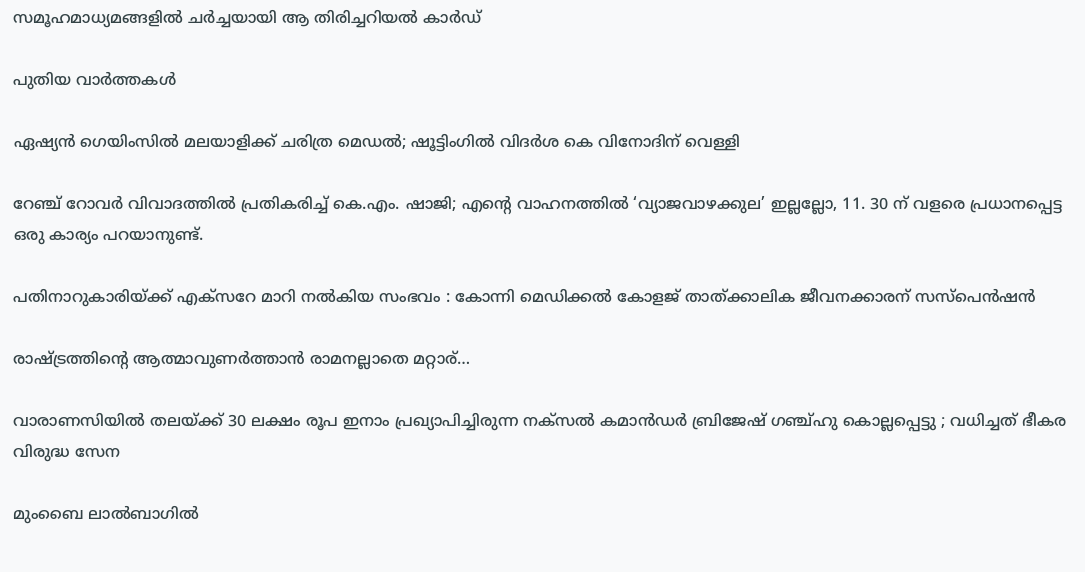സമൂഹമാധ്യമങ്ങളിൽ ചർച്ചയായി ആ തിരിച്ചറിയൽ കാർഡ്

പുതിയ വാര്‍ത്തകള്‍

ഏഷ്യൻ ഗെയിംസില്‍ മലയാളിക്ക് ചരിത്ര മെഡല്‍; ഷൂട്ടിംഗില്‍ വിദര്‍ശ കെ വിനോദിന് വെള്ളി

റേഞ്ച് റോവർ വിവാദത്തിൽ പ്രതികരിച്ച് കെ.എം. ഷാജി; എന്റെ വാഹനത്തിൽ ‘വ്യാജവാഴക്കുല’ ഇല്ലല്ലോ, 11. 30 ന് വളരെ പ്രധാനപ്പെട്ട ഒരു കാര്യം പറയാനുണ്ട്.

പതിനാറുകാരിയ്‌ക്ക് എക്‌സറേ മാറി നല്‍കിയ സംഭവം : കോന്നി മെഡിക്കല്‍ കോളജ് താത്ക്കാലിക ജീവനക്കാരന് സസ്‌പെന്‍ഷന്‍

രാഷ്‌ട്രത്തിന്റെ ആത്മാവുണര്‍ത്താന്‍ രാമനല്ലാതെ മറ്റാര്…

വാരാണസിയിൽ തലയ്‌ക്ക് 30 ലക്ഷം രൂപ ഇനാം പ്രഖ്യാപിച്ചിരുന്ന നക്സൽ കമാൻഡർ ബ്രിജേഷ് ഗഞ്ച്ഹു കൊല്ലപ്പെട്ടു ; വധിച്ചത് ഭീകര വിരുദ്ധ സേന

മുംബൈ ലാല്‍ബാഗില്‍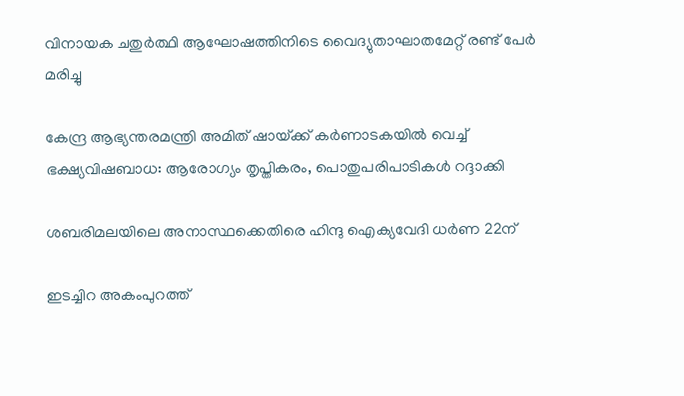വിനായക ചതുര്‍ത്ഥി ആഘോഷത്തിനിടെ വൈദ്യുതാഘാതമേറ്റ് രണ്ട് പേർ മരിച്ചു

കേന്ദ്ര ആഭ്യന്തരമന്ത്രി അമിത് ഷായ്‌ക്ക് കർണാടകയിൽ വെച്ച് ഭക്ഷ്യവിഷബാധ: ആരോഗ്യം തൃപ്തികരം, പൊതുപരിപാടികള്‍ റദ്ദാക്കി

ശബരിമലയിലെ അനാസ്ഥക്കെതിരെ ഹിന്ദു ഐക്യവേദി ധര്‍ണ 22ന്

ഇടച്ചിറ അകംപുറത്ത്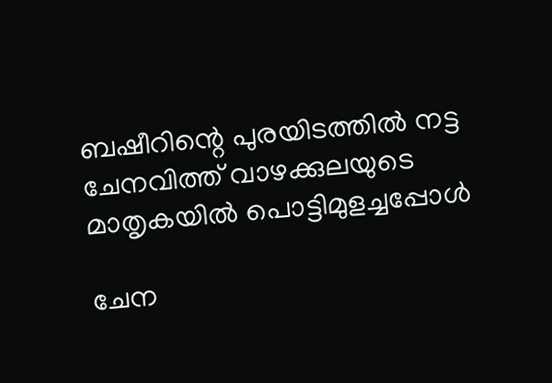ബഷീറിന്റെ പുരയിടത്തില്‍ നട്ട ചേനവിത്ത് വാഴക്കുലയുടെ മാതൃകയില്‍ പൊട്ടിമുളച്ചപ്പോള്‍

ചേന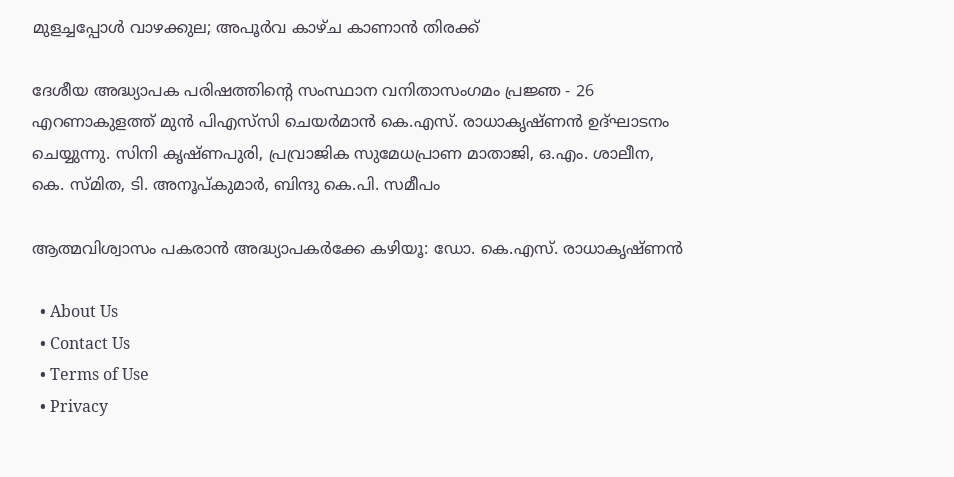മുളച്ചപ്പോള്‍ വാഴക്കുല; അപൂര്‍വ കാഴ്ച കാണാന്‍ തിരക്ക്

ദേശീയ അദ്ധ്യാപക പരിഷത്തിന്റെ സംസ്ഥാന വനിതാസംഗമം പ്രജ്ഞ - 26 എറണാകുളത്ത് മുന്‍ പിഎസ്‌സി ചെയര്‍മാന്‍ കെ.എസ്. രാധാകൃഷ്ണന്‍ ഉദ്ഘാടനം ചെയ്യുന്നു. സിനി കൃഷ്ണപുരി, പ്രവ്രാജിക സുമേധപ്രാണ മാതാജി, ഒ.എം. ശാലീന, കെ. സ്മിത, ടി. അനൂപ്കുമാര്‍, ബിന്ദു കെ.പി. സമീപം

ആത്മവിശ്വാസം പകരാന്‍ അദ്ധ്യാപകര്‍ക്കേ കഴിയൂ: ഡോ. കെ.എസ്. രാധാകൃഷ്ണന്‍

  • About Us
  • Contact Us
  • Terms of Use
  • Privacy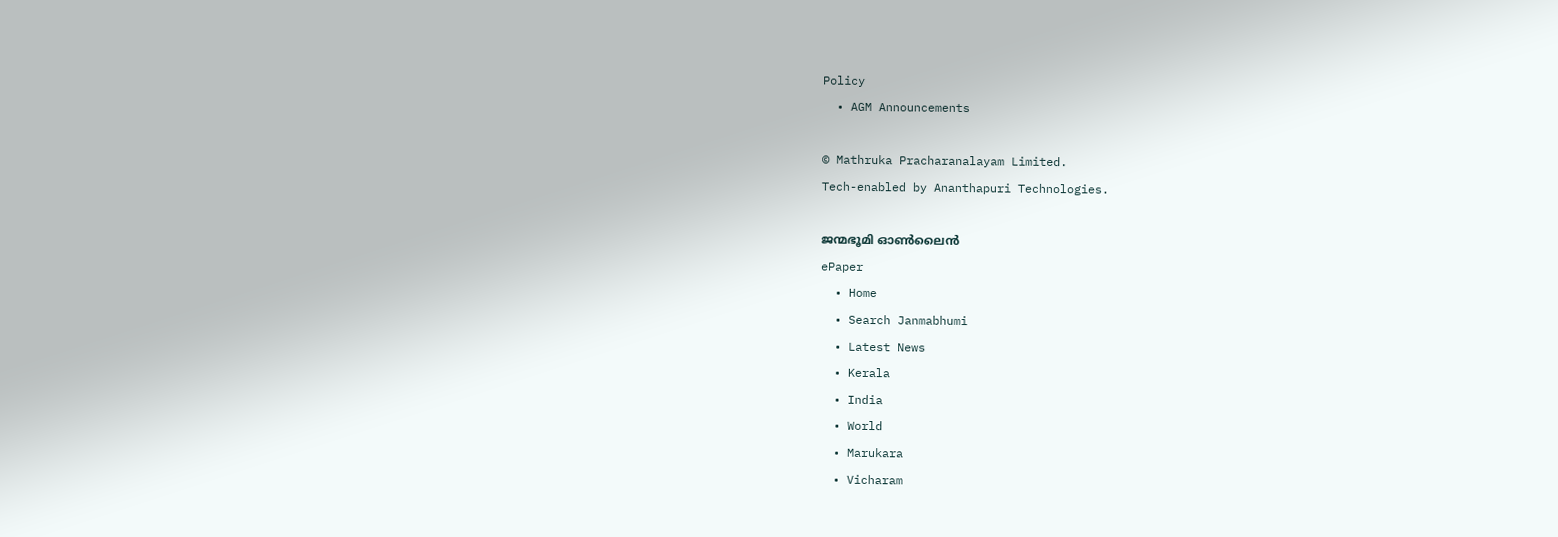Policy
  • AGM Announcements

© Mathruka Pracharanalayam Limited.
Tech-enabled by Ananthapuri Technologies.

ജന്മഭൂമി ഓണ്‍ലൈന്‍
ePaper
  • Home
  • Search Janmabhumi
  • Latest News
  • Kerala
  • India
  • World
  • Marukara
  • Vicharam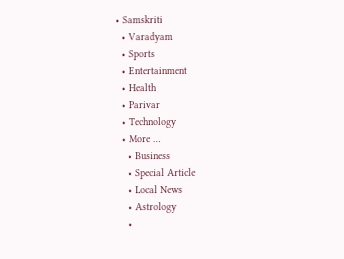• Samskriti
  • Varadyam
  • Sports
  • Entertainment
  • Health
  • Parivar
  • Technology
  • More …
    • Business
    • Special Article
    • Local News
    • Astrology
    •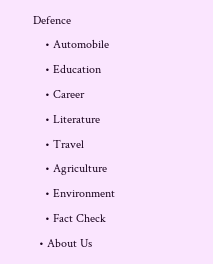Defence
    • Automobile
    • Education
    • Career
    • Literature
    • Travel
    • Agriculture
    • Environment
    • Fact Check
  • About Us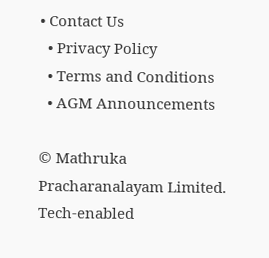• Contact Us
  • Privacy Policy
  • Terms and Conditions
  • AGM Announcements

© Mathruka Pracharanalayam Limited.
Tech-enabled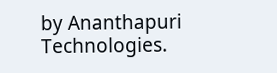by Ananthapuri Technologies.